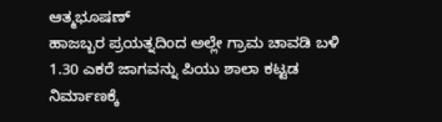ಆತ್ಮಭೂಷಣ್
ಹಾಜಬ್ಬರ ಪ್ರಯತ್ನದಿಂದ ಅಲ್ಲೇ ಗ್ರಾಮ ಚಾವಡಿ ಬಳಿ 1.30 ಎಕರೆ ಜಾಗವನ್ನು ಪಿಯು ಶಾಲಾ ಕಟ್ಟಡ ನಿರ್ಮಾಣಕ್ಕೆ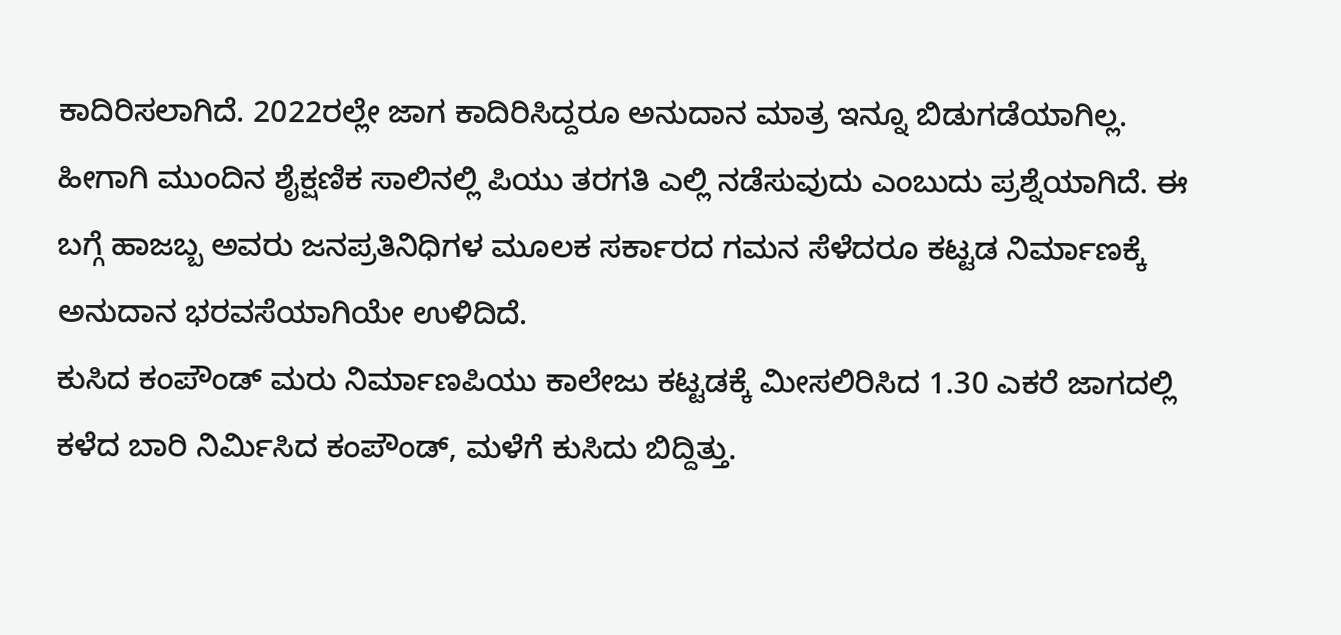ಕಾದಿರಿಸಲಾಗಿದೆ. 2022ರಲ್ಲೇ ಜಾಗ ಕಾದಿರಿಸಿದ್ದರೂ ಅನುದಾನ ಮಾತ್ರ ಇನ್ನೂ ಬಿಡುಗಡೆಯಾಗಿಲ್ಲ. ಹೀಗಾಗಿ ಮುಂದಿನ ಶೈಕ್ಷಣಿಕ ಸಾಲಿನಲ್ಲಿ ಪಿಯು ತರಗತಿ ಎಲ್ಲಿ ನಡೆಸುವುದು ಎಂಬುದು ಪ್ರಶ್ನೆಯಾಗಿದೆ. ಈ ಬಗ್ಗೆ ಹಾಜಬ್ಬ ಅವರು ಜನಪ್ರತಿನಿಧಿಗಳ ಮೂಲಕ ಸರ್ಕಾರದ ಗಮನ ಸೆಳೆದರೂ ಕಟ್ಟಡ ನಿರ್ಮಾಣಕ್ಕೆ ಅನುದಾನ ಭರವಸೆಯಾಗಿಯೇ ಉಳಿದಿದೆ.
ಕುಸಿದ ಕಂಪೌಂಡ್ ಮರು ನಿರ್ಮಾಣಪಿಯು ಕಾಲೇಜು ಕಟ್ಟಡಕ್ಕೆ ಮೀಸಲಿರಿಸಿದ 1.30 ಎಕರೆ ಜಾಗದಲ್ಲಿ ಕಳೆದ ಬಾರಿ ನಿರ್ಮಿಸಿದ ಕಂಪೌಂಡ್, ಮಳೆಗೆ ಕುಸಿದು ಬಿದ್ದಿತ್ತು.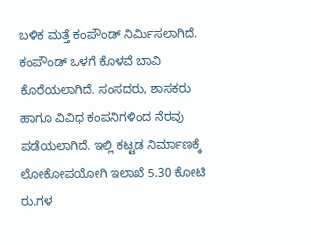ಬಳಿಕ ಮತ್ತೆ ಕಂಪೌಂಡ್ ನಿರ್ಮಿಸಲಾಗಿದೆ. ಕಂಪೌಂಡ್ ಒಳಗೆ ಕೊಳವೆ ಬಾವಿ ಕೊರೆಯಲಾಗಿದೆ. ಸಂಸದರು, ಶಾಸಕರು ಹಾಗೂ ವಿವಿಧ ಕಂಪನಿಗಳಿಂದ ನೆರವು ಪಡೆಯಲಾಗಿದೆ. ಇಲ್ಲಿ ಕಟ್ಟಡ ನಿರ್ಮಾಣಕ್ಕೆ ಲೋಕೋಪಯೋಗಿ ಇಲಾಖೆ 5.30 ಕೋಟಿ ರು.ಗಳ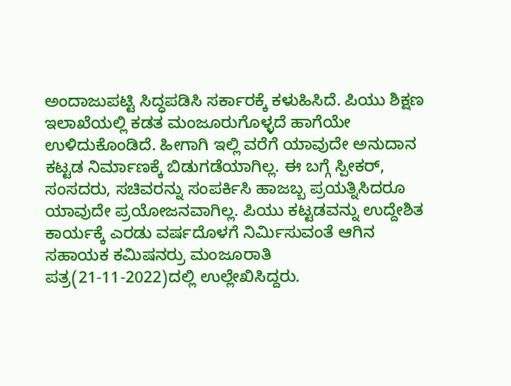ಅಂದಾಜುಪಟ್ಟಿ ಸಿದ್ಧಪಡಿಸಿ ಸರ್ಕಾರಕ್ಕೆ ಕಳುಹಿಸಿದೆ. ಪಿಯು ಶಿಕ್ಷಣ ಇಲಾಖೆಯಲ್ಲಿ ಕಡತ ಮಂಜೂರುಗೊಳ್ಳದೆ ಹಾಗೆಯೇ ಉಳಿದುಕೊಂಡಿದೆ. ಹೀಗಾಗಿ ಇಲ್ಲಿ ವರೆಗೆ ಯಾವುದೇ ಅನುದಾನ ಕಟ್ಟಡ ನಿರ್ಮಾಣಕ್ಕೆ ಬಿಡುಗಡೆಯಾಗಿಲ್ಲ. ಈ ಬಗ್ಗೆ ಸ್ಪೀಕರ್, ಸಂಸದರು, ಸಚಿವರನ್ನು ಸಂಪರ್ಕಿಸಿ ಹಾಜಬ್ಬ ಪ್ರಯತ್ನಿಸಿದರೂ ಯಾವುದೇ ಪ್ರಯೋಜನವಾಗಿಲ್ಲ. ಪಿಯು ಕಟ್ಟಡವನ್ನು ಉದ್ದೇಶಿತ ಕಾರ್ಯಕ್ಕೆ ಎರಡು ವರ್ಷದೊಳಗೆ ನಿರ್ಮಿಸುವಂತೆ ಆಗಿನ ಸಹಾಯಕ ಕಮಿಷನರ್ರು ಮಂಜೂರಾತಿ ಪತ್ರ(21-11-2022)ದಲ್ಲಿ ಉಲ್ಲೇಖಿಸಿದ್ದರು.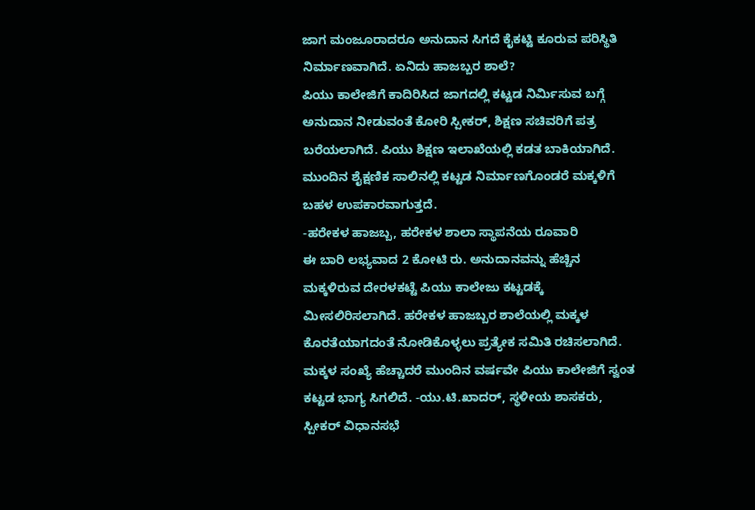ಜಾಗ ಮಂಜೂರಾದರೂ ಅನುದಾನ ಸಿಗದೆ ಕೈಕಟ್ಟಿ ಕೂರುವ ಪರಿಸ್ಥಿತಿ ನಿರ್ಮಾಣವಾಗಿದೆ. ಏನಿದು ಹಾಜಬ್ಬರ ಶಾಲೆ?
ಪಿಯು ಕಾಲೇಜಿಗೆ ಕಾದಿರಿಸಿದ ಜಾಗದಲ್ಲಿ ಕಟ್ಟಡ ನಿರ್ಮಿಸುವ ಬಗ್ಗೆ ಅನುದಾನ ನೀಡುವಂತೆ ಕೋರಿ ಸ್ಪೀಕರ್, ಶಿಕ್ಷಣ ಸಚಿವರಿಗೆ ಪತ್ರ ಬರೆಯಲಾಗಿದೆ. ಪಿಯು ಶಿಕ್ಷಣ ಇಲಾಖೆಯಲ್ಲಿ ಕಡತ ಬಾಕಿಯಾಗಿದೆ. ಮುಂದಿನ ಶೈಕ್ಷಣಿಕ ಸಾಲಿನಲ್ಲಿ ಕಟ್ಟಡ ನಿರ್ಮಾಣಗೊಂಡರೆ ಮಕ್ಕಳಿಗೆ ಬಹಳ ಉಪಕಾರವಾಗುತ್ತದೆ.
-ಹರೇಕಳ ಹಾಜಬ್ಬ, ಹರೇಕಳ ಶಾಲಾ ಸ್ಥಾಪನೆಯ ರೂವಾರಿ
ಈ ಬಾರಿ ಲಭ್ಯವಾದ 2 ಕೋಟಿ ರು. ಅನುದಾನವನ್ನು ಹೆಚ್ಚಿನ ಮಕ್ಕಳಿರುವ ದೇರಳಕಟ್ಟೆ ಪಿಯು ಕಾಲೇಜು ಕಟ್ಟಡಕ್ಕೆ ಮೀಸಲಿರಿಸಲಾಗಿದೆ. ಹರೇಕಳ ಹಾಜಬ್ಬರ ಶಾಲೆಯಲ್ಲಿ ಮಕ್ಕಳ ಕೊರತೆಯಾಗದಂತೆ ನೋಡಿಕೊಳ್ಳಲು ಪ್ರತ್ಯೇಕ ಸಮಿತಿ ರಚಿಸಲಾಗಿದೆ. ಮಕ್ಕಳ ಸಂಖ್ಯೆ ಹೆಚ್ಚಾದರೆ ಮುಂದಿನ ವರ್ಷವೇ ಪಿಯು ಕಾಲೇಜಿಗೆ ಸ್ವಂತ ಕಟ್ಟಡ ಭಾಗ್ಯ ಸಿಗಲಿದೆ. -ಯು.ಟಿ.ಖಾದರ್, ಸ್ಥಳೀಯ ಶಾಸಕರು, ಸ್ಪೀಕರ್ ವಿಧಾನಸಭೆ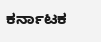ಕರ್ನಾಟಕ